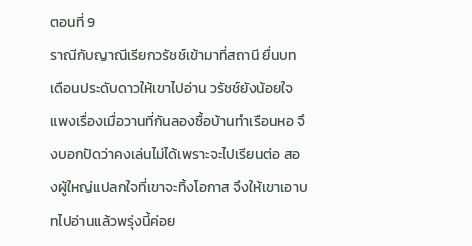ตอนที่ 9
ราณีกับญาณีเรียกวรัชช์เข้ามาที่สถานี ยื่นบทเดือนประดับดาวให้เขาไปอ่าน วรัชช์ยังน้อยใจแพงเรื่องเมื่อวานที่กันลองซื้อบ้านทำเรือนหอ จึงบอกปัดว่าคงเล่นไม่ได้เพราะจะไปเรียนต่อ สองผู้ใหญ่แปลกใจที่เขาจะทิ้งโอกาส จึงให้เขาเอาบทไปอ่านแล้วพรุ่งนี้ค่อย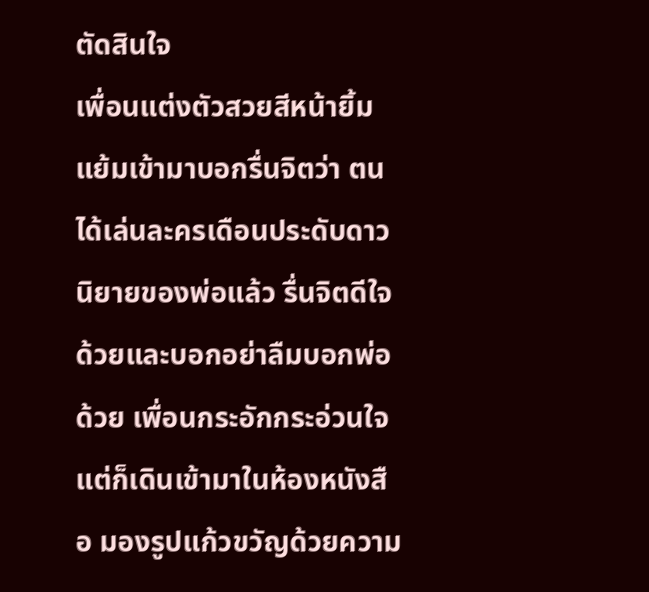ตัดสินใจ
เพื่อนแต่งตัวสวยสีหน้ายิ้มแย้มเข้ามาบอกรื่นจิตว่า ตนได้เล่นละครเดือนประดับดาว นิยายของพ่อแล้ว รื่นจิตดีใจด้วยและบอกอย่าลืมบอกพ่อด้วย เพื่อนกระอักกระอ่วนใจ แต่ก็เดินเข้ามาในห้องหนังสือ มองรูปแก้วขวัญด้วยความ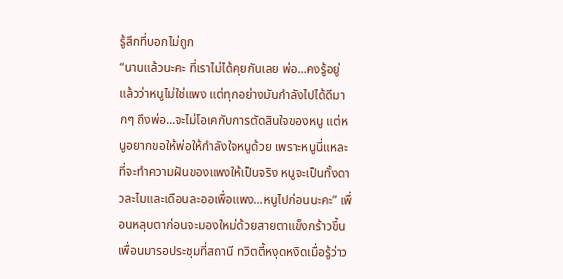รู้สึกที่บอกไม่ถูก
“นานแล้วนะคะ ที่เราไม่ได้คุยกันเลย พ่อ...คงรู้อยู่แล้วว่าหนูไม่ใช่แพง แต่ทุกอย่างมันกำลังไปได้ดีมากๆ ถึงพ่อ...จะไม่โอเคกับการตัดสินใจของหนู แต่หนูอยากขอให้พ่อให้กำลังใจหนูด้วย เพราะหนูนี่แหละที่จะทำความฝันของแพงให้เป็นจริง หนูจะเป็นทั้งดาวละไมและเดือนละออเพื่อแพง...หนูไปก่อนนะคะ” เพื่อนหลุบตาก่อนจะมองใหม่ด้วยสายตาแข็งกร้าวขึ้น
เพื่อนมารอประชุมที่สถานี ทวิตตี้หงุดหงิดเมื่อรู้ว่าว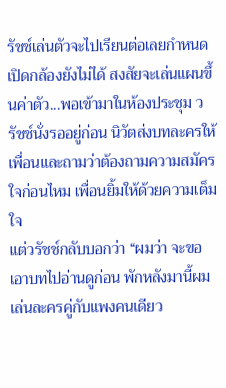รัชช์เล่นตัวจะไปเรียนต่อเลยกำหนดเปิดกล้องยังไม่ได้ สงสัยจะเล่นแผนขึ้นค่าตัว...พอเข้ามาในห้องประชุม วรัชช์นั่งรออยู่ก่อน นิวัตส่งบทละครให้เพื่อนและถามว่าต้องถามความสมัครใจก่อนไหม เพื่อนยิ้มให้ด้วยความเต็มใจ
แต่วรัชช์กลับบอกว่า “ผมว่า จะขอเอาบทไปอ่านดูก่อน พักหลังมานี้ผมเล่นละครคู่กับแพงคนเดียว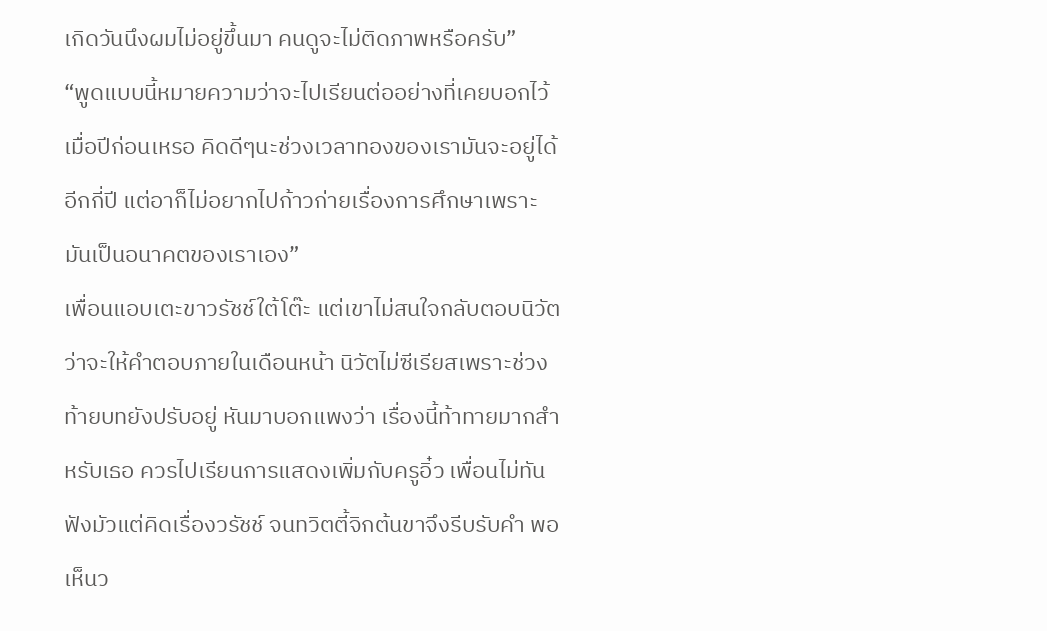เกิดวันนึงผมไม่อยู่ขึ้นมา คนดูจะไม่ติดภาพหรือครับ”
“พูดแบบนี้หมายความว่าจะไปเรียนต่ออย่างที่เคยบอกไว้เมื่อปีก่อนเหรอ คิดดีๆนะช่วงเวลาทองของเรามันจะอยู่ได้อีกกี่ปี แต่อาก็ไม่อยากไปก้าวก่ายเรื่องการศึกษาเพราะมันเป็นอนาคตของเราเอง”
เพื่อนแอบเตะขาวรัชช์ใต้โต๊ะ แต่เขาไม่สนใจกลับตอบนิวัตว่าจะให้คำตอบภายในเดือนหน้า นิวัตไม่ซีเรียสเพราะช่วงท้ายบทยังปรับอยู่ หันมาบอกแพงว่า เรื่องนี้ท้าทายมากสำหรับเธอ ควรไปเรียนการแสดงเพิ่มกับครูอิ๋ว เพื่อนไม่ทันฟังมัวแต่คิดเรื่องวรัชช์ จนทวิตตี้จิกต้นขาจึงรีบรับคำ พอเห็นว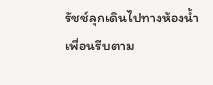รัชช์ลุกเดินไปทางห้องน้ำ เพื่อนรีบตาม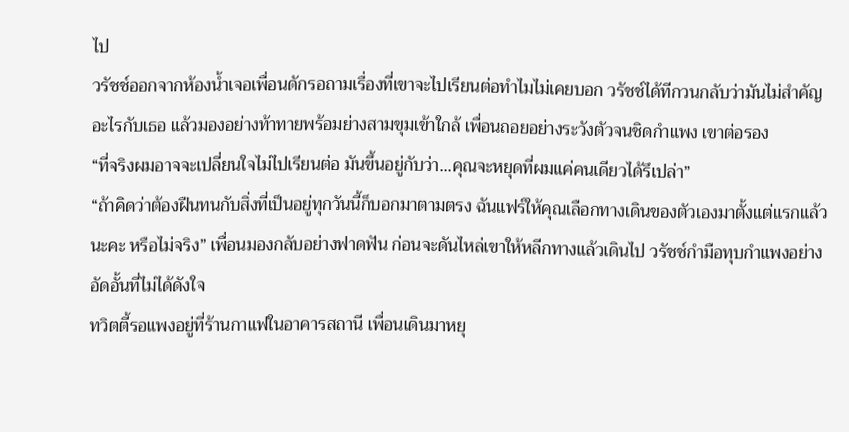ไป
วรัชช์ออกจากห้องน้ำเจอเพื่อนดักรอถามเรื่องที่เขาจะไปเรียนต่อทำไมไม่เคยบอก วรัชช์ได้ทีกวนกลับว่ามันไม่สำคัญอะไรกับเธอ แล้วมองอย่างท้าทายพร้อมย่างสามขุมเข้าใกล้ เพื่อนถอยอย่างระวังตัวจนชิดกำแพง เขาต่อรอง
“ที่จริงผมอาจจะเปลี่ยนใจไม่ไปเรียนต่อ มันขึ้นอยู่กับว่า...คุณจะหยุดที่ผมแค่คนเดียวได้รึเปล่า”
“ถ้าคิดว่าต้องฝืนทนกับสิ่งที่เป็นอยู่ทุกวันนี้ก็บอกมาตามตรง ฉันแฟร์ให้คุณเลือกทางเดินของตัวเองมาตั้งแต่แรกแล้วนะคะ หรือไม่จริง” เพื่อนมองกลับอย่างฟาดฟัน ก่อนจะดันไหล่เขาให้หลีกทางแล้วเดินไป วรัชช์กำมือทุบกำแพงอย่างอัดอั้นที่ไม่ได้ดังใจ
ทวิตตี้รอแพงอยู่ที่ร้านกาแฟในอาคารสถานี เพื่อนเดินมาหยุ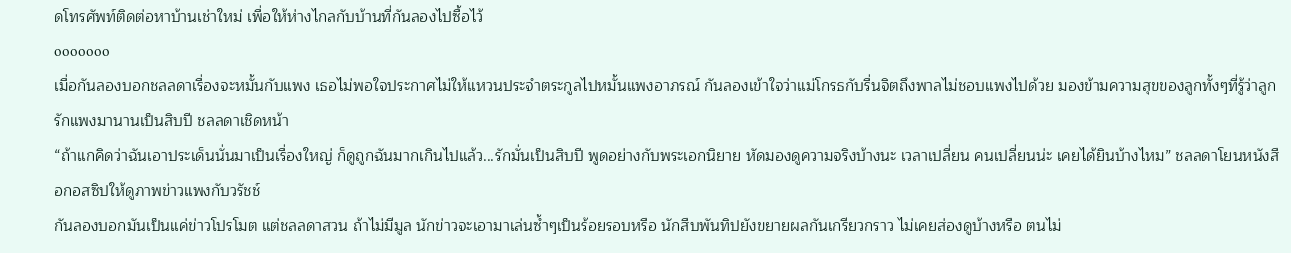ดโทรศัพท์ติดต่อหาบ้านเช่าใหม่ เพื่อให้ห่างไกลกับบ้านที่กันลองไปซื้อไว้
ooooooo
เมื่อกันลองบอกชลลดาเรื่องจะหมั้นกับแพง เธอไม่พอใจประกาศไม่ให้แหวนประจำตระกูลไปหมั้นแพงอาภรณ์ กันลองเข้าใจว่าแม่โกรธกับรื่นจิตถึงพาลไม่ชอบแพงไปด้วย มองข้ามความสุขของลูกทั้งๆที่รู้ว่าลูกรักแพงมานานเป็นสิบปี ชลลดาเชิดหน้า
“ถ้าแกคิดว่าฉันเอาประเด็นนั่นมาเป็นเรื่องใหญ่ ก็ดูถูกฉันมากเกินไปแล้ว...รักมั่นเป็นสิบปี พูดอย่างกับพระเอกนิยาย หัดมองดูความจริงบ้างนะ เวลาเปลี่ยน คนเปลี่ยนน่ะ เคยได้ยินบ้างไหม” ชลลดาโยนหนังสือกอสซิปให้ดูภาพข่าวแพงกับวรัชช์
กันลองบอกมันเป็นแค่ข่าวโปรโมต แต่ชลลดาสวน ถ้าไม่มีมูล นักข่าวจะเอามาเล่นซ้ำๆเป็นร้อยรอบหรือ นักสืบพันทิปยังขยายผลกันเกรียวกราว ไม่เคยส่องดูบ้างหรือ ตนไม่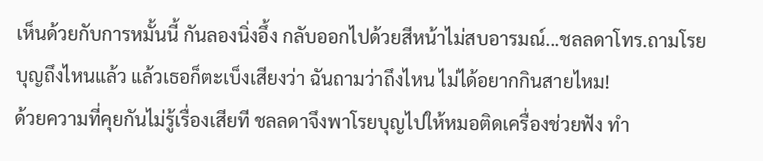เห็นด้วยกับการหมั้นนี้ กันลองนิ่งอึ้ง กลับออกไปด้วยสีหน้าไม่สบอารมณ์...ชลลดาโทร.ถามโรยบุญถึงไหนแล้ว แล้วเธอก็ตะเบ็งเสียงว่า ฉันถามว่าถึงไหน ไม่ได้อยากกินสายไหม!
ด้วยความที่คุยกันไม่รู้เรื่องเสียที ชลลดาจึงพาโรยบุญไปให้หมอติดเครื่องช่วยฟัง ทำ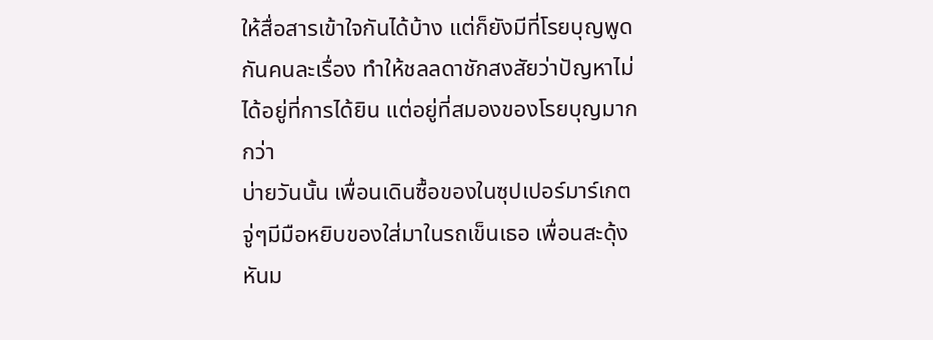ให้สื่อสารเข้าใจกันได้บ้าง แต่ก็ยังมีที่โรยบุญพูดกันคนละเรื่อง ทำให้ชลลดาชักสงสัยว่าปัญหาไม่ได้อยู่ที่การได้ยิน แต่อยู่ที่สมองของโรยบุญมากกว่า
บ่ายวันนั้น เพื่อนเดินซื้อของในซุปเปอร์มาร์เกต จู่ๆมีมือหยิบของใส่มาในรถเข็นเธอ เพื่อนสะดุ้งหันม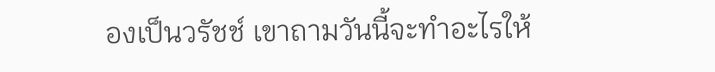องเป็นวรัชช์ เขาถามวันนี้จะทำอะไรให้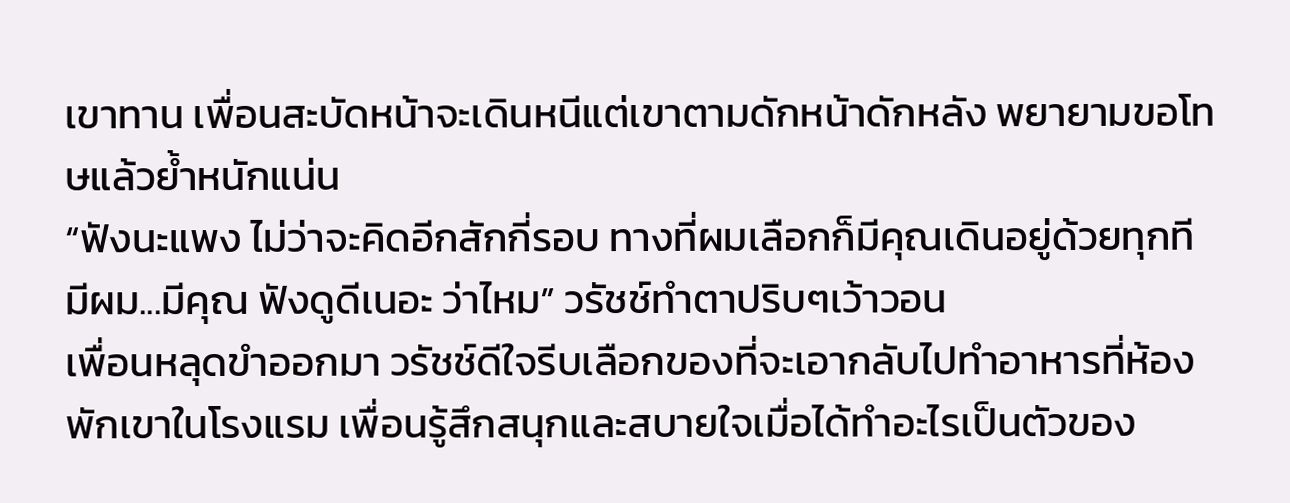เขาทาน เพื่อนสะบัดหน้าจะเดินหนีแต่เขาตามดักหน้าดักหลัง พยายามขอโทษแล้วย้ำหนักแน่น
“ฟังนะแพง ไม่ว่าจะคิดอีกสักกี่รอบ ทางที่ผมเลือกก็มีคุณเดินอยู่ด้วยทุกที มีผม...มีคุณ ฟังดูดีเนอะ ว่าไหม” วรัชช์ทำตาปริบๆเว้าวอน
เพื่อนหลุดขำออกมา วรัชช์ดีใจรีบเลือกของที่จะเอากลับไปทำอาหารที่ห้องพักเขาในโรงแรม เพื่อนรู้สึกสนุกและสบายใจเมื่อได้ทำอะไรเป็นตัวของ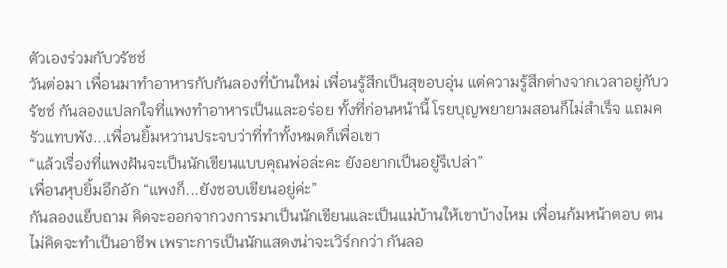ตัวเองร่วมกับวรัชช์
วันต่อมา เพื่อนมาทำอาหารกับกันลองที่บ้านใหม่ เพื่อนรู้สึกเป็นสุขอบอุ่น แต่ความรู้สึกต่างจากเวลาอยู่กับวรัชช์ กันลองแปลกใจที่แพงทำอาหารเป็นและอร่อย ทั้งที่ก่อนหน้านี้ โรยบุญพยายามสอนก็ไม่สำเร็จ แถมครัวแทบพัง...เพื่อนยิ้มหวานประจบว่าที่ทำทั้งหมดก็เพื่อเขา
“แล้วเรื่องที่แพงฝันจะเป็นนักเขียนแบบคุณพ่อล่ะคะ ยังอยากเป็นอยู่รึเปล่า”
เพื่อนหุบยิ้มอึกอัก “แพงก็...ยังชอบเขียนอยู่ค่ะ”
กันลองแย็บถาม คิดจะออกจากวงการมาเป็นนักเขียนและเป็นแม่บ้านให้เขาบ้างไหม เพื่อนก้มหน้าตอบ ตนไม่คิดจะทำเป็นอาชีพ เพราะการเป็นนักแสดงน่าจะเวิร์กกว่า กันลอ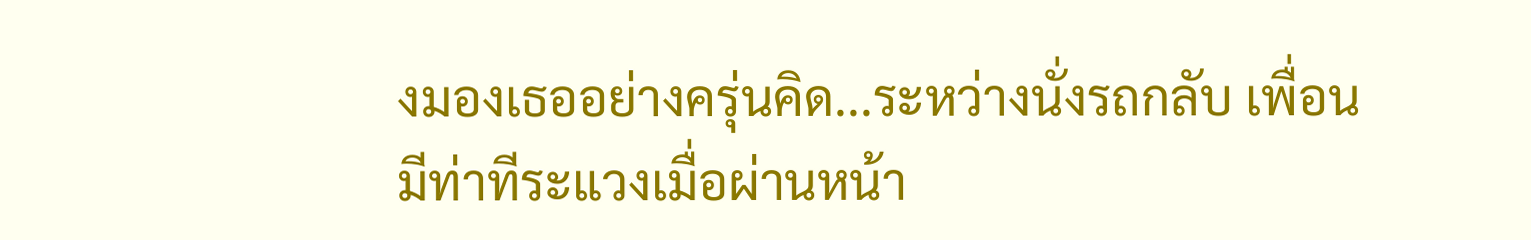งมองเธออย่างครุ่นคิด...ระหว่างนั่งรถกลับ เพื่อนมีท่าทีระแวงเมื่อผ่านหน้า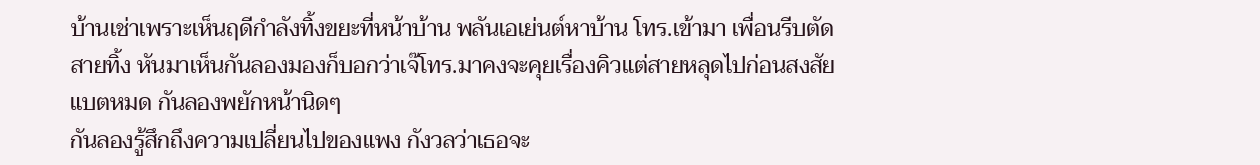บ้านเช่าเพราะเห็นฤดีกำลังทิ้งขยะที่หน้าบ้าน พลันเอเย่นต์หาบ้าน โทร.เข้ามา เพื่อนรีบตัดสายทิ้ง หันมาเห็นกันลองมองก็บอกว่าเจ๊โทร.มาคงจะคุยเรื่องคิวแต่สายหลุดไปก่อนสงสัยแบตหมด กันลองพยักหน้านิดๆ
กันลองรู้สึกถึงความเปลี่ยนไปของแพง กังวลว่าเธอจะ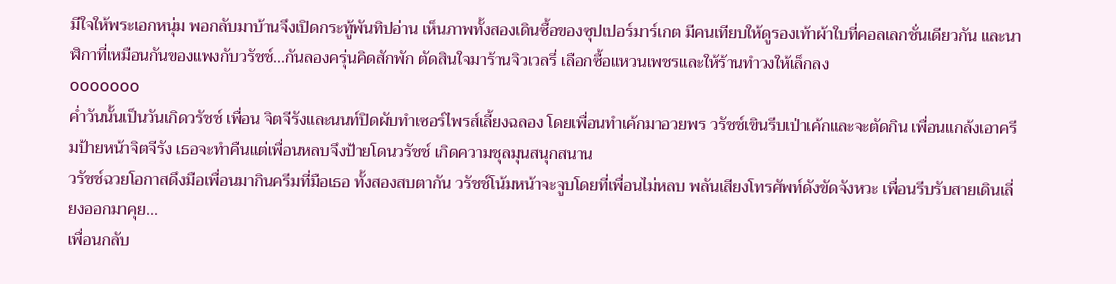มีใจให้พระเอกหนุ่ม พอกลับมาบ้านจึงเปิดกระทู้พันทิปอ่าน เห็นภาพทั้งสองเดินซื้อของซุปเปอร์มาร์เกต มีคนเทียบให้ดูรองเท้าผ้าใบที่คอลเลกชั่นเดียวกัน และนาฬิกาที่เหมือนกันของแพงกับวรัชช์...กันลองครุ่นคิดสักพัก ตัดสินใจมาร้านจิวเวลรี่ เลือกซื้อแหวนเพชรและให้ร้านทำวงให้เล็กลง
ooooooo
ค่ำวันนั้นเป็นวันเกิดวรัชช์ เพื่อน จิตจีรังและนนท์ปิดผับทำเซอร์ไพรส์เลี้ยงฉลอง โดยเพื่อนทำเค้กมาอวยพร วรัชช์เขินรีบเป่าเค้กและจะตัดกิน เพื่อนแกล้งเอาครีมป้ายหน้าจิตจีรัง เธอจะทำคืนแต่เพื่อนหลบจึงป้ายโดนวรัชช์ เกิดความชุลมุนสนุกสนาน
วรัชช์ฉวยโอกาสดึงมือเพื่อนมากินครีมที่มือเธอ ทั้งสองสบตากัน วรัชช์โน้มหน้าจะจูบโดยที่เพื่อนไม่หลบ พลันเสียงโทรศัพท์ดังขัดจังหวะ เพื่อนรีบรับสายเดินเลี่ยงออกมาคุย...
เพื่อนกลับ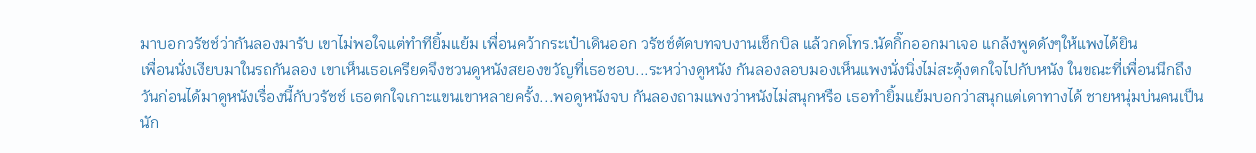มาบอกวรัชช์ว่ากันลองมารับ เขาไม่พอใจแต่ทำทียิ้มแย้ม เพื่อนคว้ากระเป๋าเดินออก วรัชช์ตัดบทจบงานเช็กบิล แล้วกดโทร.นัดกิ๊กออกมาเจอ แกล้งพูดดังๆให้แพงได้ยิน
เพื่อนนั่งเงียบมาในรถกันลอง เขาเห็นเธอเครียดจึงชวนดูหนังสยองขวัญที่เธอชอบ...ระหว่างดูหนัง กันลองลอบมองเห็นแพงนั่งนิ่งไม่สะดุ้งตกใจไปกับหนัง ในขณะที่เพื่อนนึกถึงวันก่อนได้มาดูหนังเรื่องนี้กับวรัชช์ เธอตกใจเกาะแขนเขาหลายครั้ง...พอดูหนังจบ กันลองถามแพงว่าหนังไม่สนุกหรือ เธอทำยิ้มแย้มบอกว่าสนุกแต่เดาทางได้ ชายหนุ่มบ่นคนเป็นนัก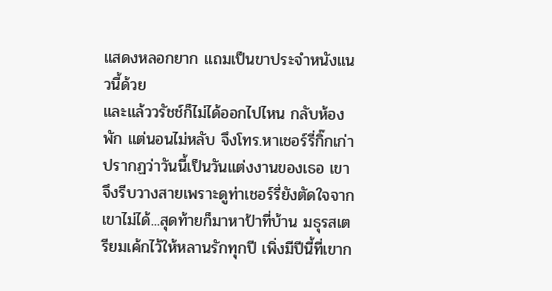แสดงหลอกยาก แถมเป็นขาประจำหนังแนวนี้ด้วย
และแล้ววรัชช์ก็ไม่ได้ออกไปไหน กลับห้องพัก แต่นอนไม่หลับ จึงโทร.หาเชอร์รี่กิ๊กเก่า ปรากฏว่าวันนี้เป็นวันแต่งงานของเธอ เขาจึงรีบวางสายเพราะดูท่าเชอร์รี่ยังตัดใจจากเขาไม่ได้...สุดท้ายก็มาหาป้าที่บ้าน มธุรสเตรียมเค้กไว้ให้หลานรักทุกปี เพิ่งมีปีนี้ที่เขาก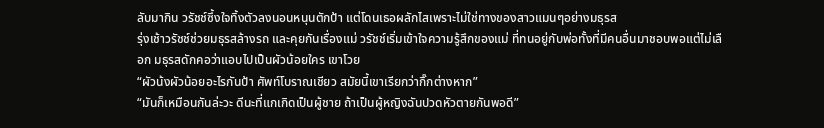ลับมากิน วรัชช์ซึ้งใจทิ้งตัวลงนอนหนุนตักป้า แต่โดนเธอผลักไสเพราะไม่ใช่ทางของสาวแมนๆอย่างมธุรส
รุ่งเช้าวรัชช์ช่วยมธุรสล้างรถ และคุยกันเรื่องแม่ วรัชช์เริ่มเข้าใจความรู้สึกของแม่ ที่ทนอยู่กับพ่อทั้งที่มีคนอื่นมาชอบพอแต่ไม่เลือก มธุรสดักคอว่าแอบไปเป็นผัวน้อยใคร เขาโวย
“ผัวน้งผัวน้อยอะไรกันป้า ศัพท์โบราณเชียว สมัยนี้เขาเรียกว่ากิ๊กต่างหาก”
“มันก็เหมือนกันล่ะวะ ดีนะที่แกเกิดเป็นผู้ชาย ถ้าเป็นผู้หญิงฉันปวดหัวตายกันพอดี”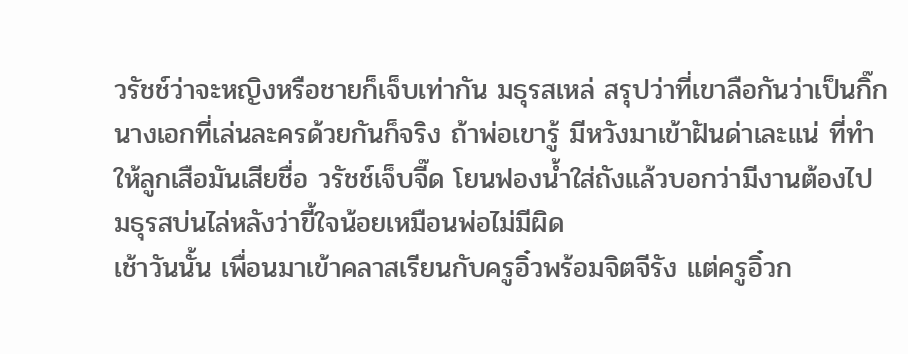วรัชช์ว่าจะหญิงหรือชายก็เจ็บเท่ากัน มธุรสเหล่ สรุปว่าที่เขาลือกันว่าเป็นกิ๊กนางเอกที่เล่นละครด้วยกันก็จริง ถ้าพ่อเขารู้ มีหวังมาเข้าฝันด่าเละแน่ ที่ทำให้ลูกเสือมันเสียชื่อ วรัชช์เจ็บจี๊ด โยนฟองน้ำใส่ถังแล้วบอกว่ามีงานต้องไป มธุรสบ่นไล่หลังว่าขี้ใจน้อยเหมือนพ่อไม่มีผิด
เช้าวันนั้น เพื่อนมาเข้าคลาสเรียนกับครูอิ๋วพร้อมจิตจีรัง แต่ครูอิ๋วก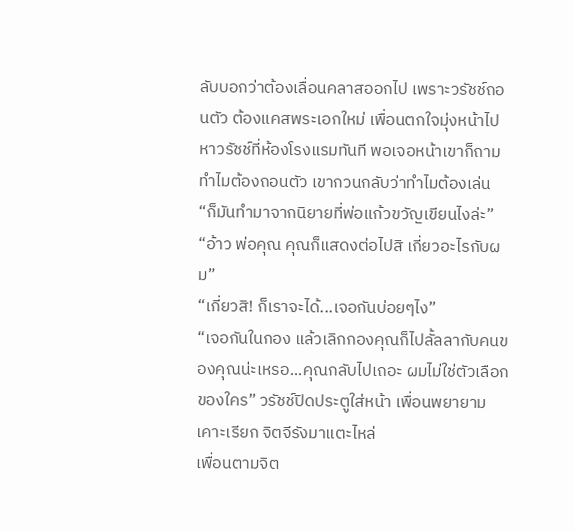ลับบอกว่าต้องเลื่อนคลาสออกไป เพราะวรัชช์ถอนตัว ต้องแคสพระเอกใหม่ เพื่อนตกใจมุ่งหน้าไปหาวรัชช์ที่ห้องโรงแรมทันที พอเจอหน้าเขาก็ถามทำไมต้องถอนตัว เขากวนกลับว่าทำไมต้องเล่น
“ก็มันทำมาจากนิยายที่พ่อแก้วขวัญเขียนไงล่ะ”
“อ้าว พ่อคุณ คุณก็แสดงต่อไปสิ เกี่ยวอะไรกับผม”
“เกี่ยวสิ! ก็เราจะได้...เจอกันบ่อยๆไง”
“เจอกันในกอง แล้วเลิกกองคุณก็ไปลั้ลลากับคนของคุณน่ะเหรอ...คุณกลับไปเถอะ ผมไม่ใช่ตัวเลือกของใคร” วรัชช์ปิดประตูใส่หน้า เพื่อนพยายามเคาะเรียก จิตจีรังมาแตะไหล่
เพื่อนตามจิต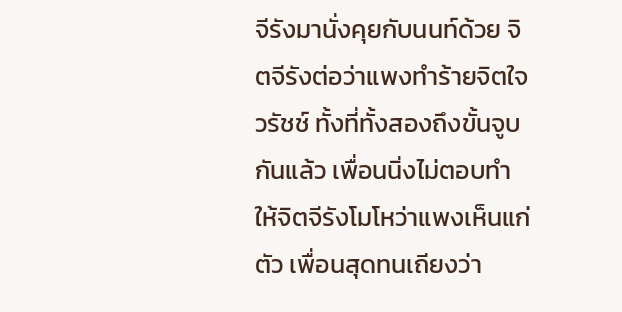จีรังมานั่งคุยกับนนท์ด้วย จิตจีรังต่อว่าแพงทำร้ายจิตใจวรัชช์ ทั้งที่ทั้งสองถึงขั้นจูบกันแล้ว เพื่อนนิ่งไม่ตอบทำให้จิตจีรังโมโหว่าแพงเห็นแก่ตัว เพื่อนสุดทนเถียงว่า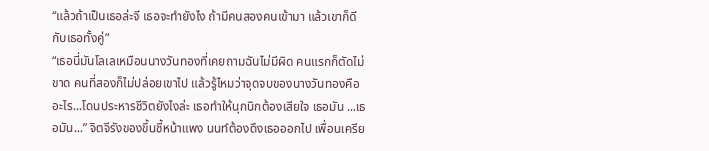“แล้วถ้าเป็นเธอล่ะจี เธอจะทำยังไง ถ้ามีคนสองคนเข้ามา แล้วเขาก็ดีกับเธอทั้งคู่”
“เธอนี่มันโลเลเหมือนนางวันทองที่เคยถามฉันไม่มีผิด คนแรกก็ตัดไม่ขาด คนที่สองก็ไม่ปล่อยเขาไป แล้วรู้ไหมว่าจุดจบของนางวันทองคืออะไร...โดนประหารชีวิตยังไงล่ะ เธอทำให้นุกนิกต้องเสียใจ เธอมัน ...เธอมัน...” จิตจีรังของขึ้นชี้หน้าแพง นนท์ต้องดึงเธอออกไป เพื่อนเครีย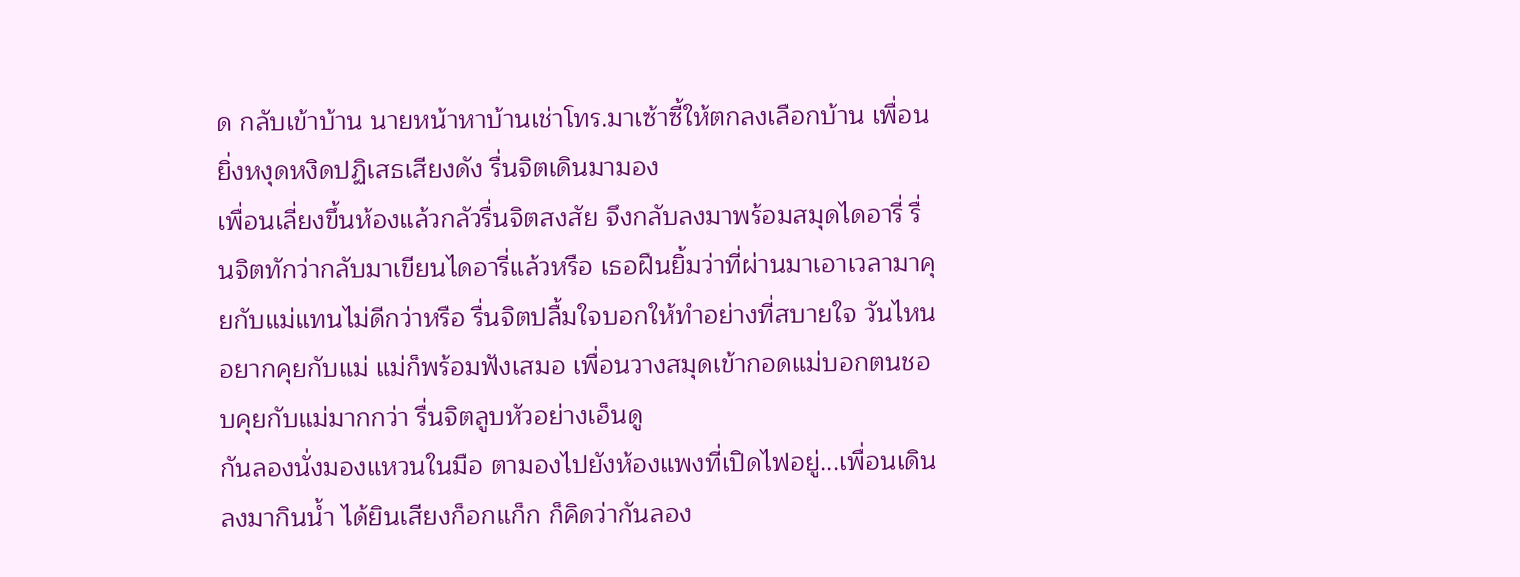ด กลับเข้าบ้าน นายหน้าหาบ้านเช่าโทร.มาเซ้าซี้ให้ตกลงเลือกบ้าน เพื่อนยิ่งหงุดหงิดปฏิเสธเสียงดัง รื่นจิตเดินมามอง
เพื่อนเลี่ยงขึ้นห้องแล้วกลัวรื่นจิตสงสัย จึงกลับลงมาพร้อมสมุดไดอารี่ รื่นจิตทักว่ากลับมาเขียนไดอารี่แล้วหรือ เธอฝืนยิ้มว่าที่ผ่านมาเอาเวลามาคุยกับแม่แทนไม่ดีกว่าหรือ รื่นจิตปลื้มใจบอกให้ทำอย่างที่สบายใจ วันไหนอยากคุยกับแม่ แม่ก็พร้อมฟังเสมอ เพื่อนวางสมุดเข้ากอดแม่บอกตนชอบคุยกับแม่มากกว่า รื่นจิตลูบหัวอย่างเอ็นดู
กันลองนั่งมองแหวนในมือ ตามองไปยังห้องแพงที่เปิดไฟอยู่...เพื่อนเดินลงมากินน้ำ ได้ยินเสียงก็อกแก็ก ก็คิดว่ากันลอง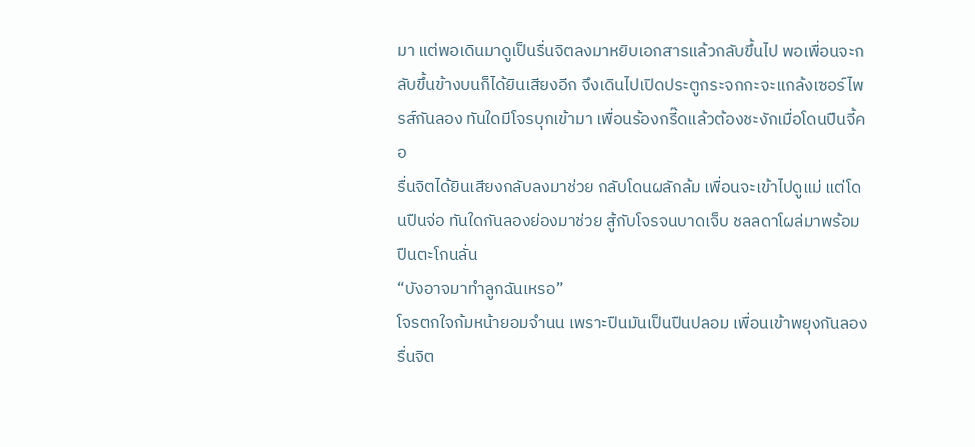มา แต่พอเดินมาดูเป็นรื่นจิตลงมาหยิบเอกสารแล้วกลับขึ้นไป พอเพื่อนจะกลับขึ้นข้างบนก็ได้ยินเสียงอีก จึงเดินไปเปิดประตูกระจกกะจะแกล้งเซอร์ไพรส์กันลอง ทันใดมีโจรบุกเข้ามา เพื่อนร้องกรี๊ดแล้วต้องชะงักเมื่อโดนปืนจี้คอ
รื่นจิตได้ยินเสียงกลับลงมาช่วย กลับโดนผลักล้ม เพื่อนจะเข้าไปดูแม่ แต่โดนปืนจ่อ ทันใดกันลองย่องมาช่วย สู้กับโจรจนบาดเจ็บ ชลลดาโผล่มาพร้อมปืนตะโกนลั่น
“บังอาจมาทำลูกฉันเหรอ”
โจรตกใจก้มหน้ายอมจำนน เพราะปืนมันเป็นปืนปลอม เพื่อนเข้าพยุงกันลอง รื่นจิต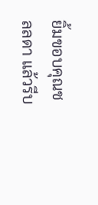ยิ้มขอบคุณชลลดา แล้วรีบ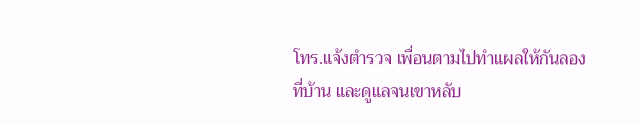โทร.แจ้งตำรวจ เพื่อนตามไปทำแผลให้กันลองที่บ้าน และดูแลจนเขาหลับ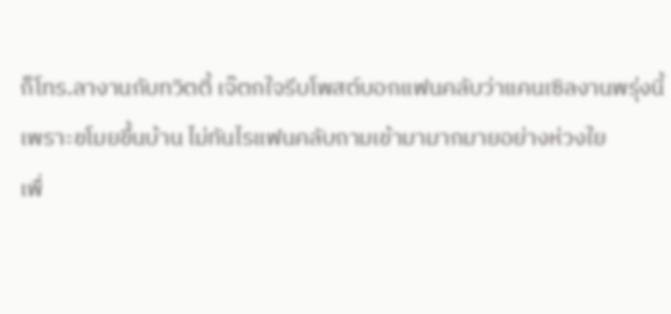ก็โทร.ลางานกับทวิตตี้ เจ๊ตกใจรีบโพสต์บอกแฟนคลับว่าแคนเซิลงานพรุ่งนี้ เพราะขโมยขึ้นบ้าน ไม่ทันไรแฟนคลับถามเข้ามามากมายอย่างห่วงใย
เพื่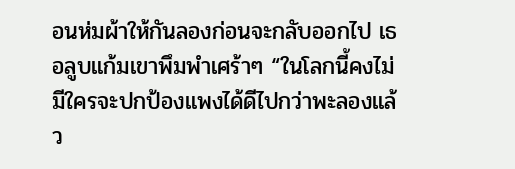อนห่มผ้าให้กันลองก่อนจะกลับออกไป เธอลูบแก้มเขาพึมพำเศร้าๆ “ในโลกนี้คงไม่มีใครจะปกป้องแพงได้ดีไปกว่าพะลองแล้ว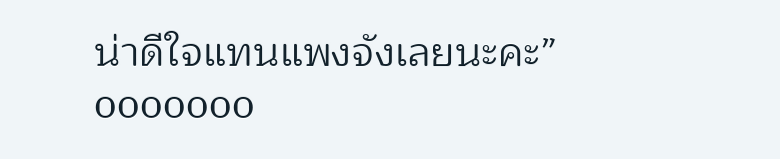น่าดีใจแทนแพงจังเลยนะคะ”
ooooooo